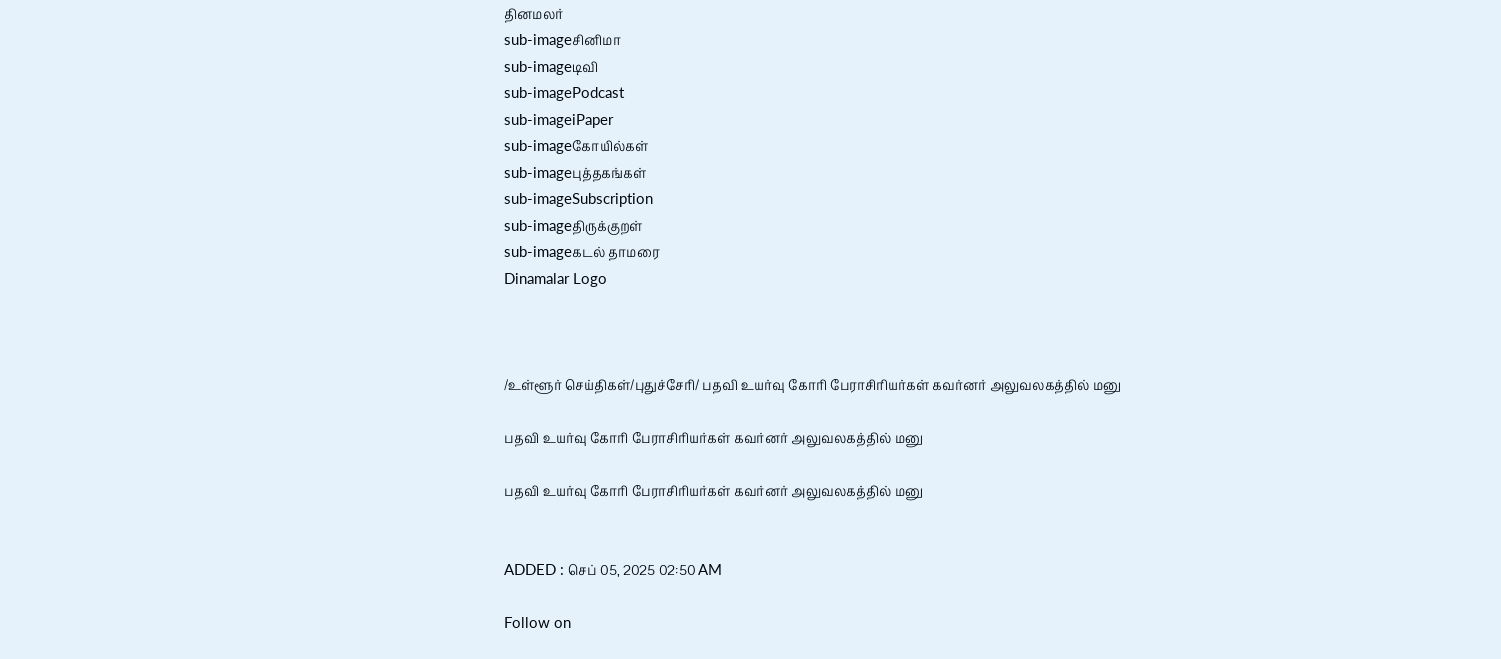தினமலர்
sub-imageசினிமா
sub-imageடிவி
sub-imagePodcast
sub-imageiPaper
sub-imageகோயில்கள்
sub-imageபுத்தகங்கள்
sub-imageSubscription
sub-imageதிருக்குறள்
sub-imageகடல் தாமரை
Dinamalar Logo



/உள்ளூர் செய்திகள்/புதுச்சேரி/ பதவி உயர்வு கோரி பேராசிரியர்கள் கவர்னர் அலுவலகத்தில் மனு

பதவி உயர்வு கோரி பேராசிரியர்கள் கவர்னர் அலுவலகத்தில் மனு

பதவி உயர்வு கோரி பேராசிரியர்கள் கவர்னர் அலுவலகத்தில் மனு


ADDED : செப் 05, 2025 02:50 AM

Follow on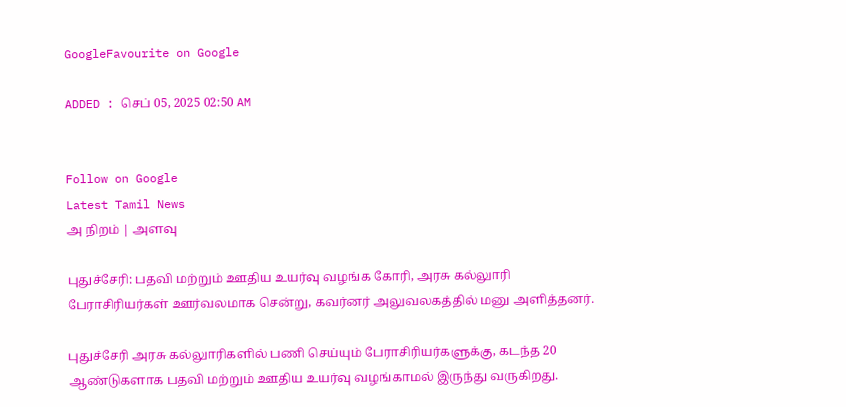GoogleFavourite on Google

ADDED : செப் 05, 2025 02:50 AM


Follow on Google
Latest Tamil News
அ நிறம் | அளவு

புதுச்சேரி: பதவி மற்றும் ஊதிய உயர்வு வழங்க கோரி, அரசு கல்லுாரி பேராசிரியர்கள் ஊர்வலமாக சென்று, கவர்னர் அலுவலகத்தில் மனு அளித்தனர்.

புதுச்சேரி அரசு கல்லுாரிகளில் பணி செய்யும் பேராசிரியர்களுக்கு, கடந்த 20 ஆண்டுகளாக பதவி மற்றும் ஊதிய உயர்வு வழங்காமல் இருந்து வருகிறது.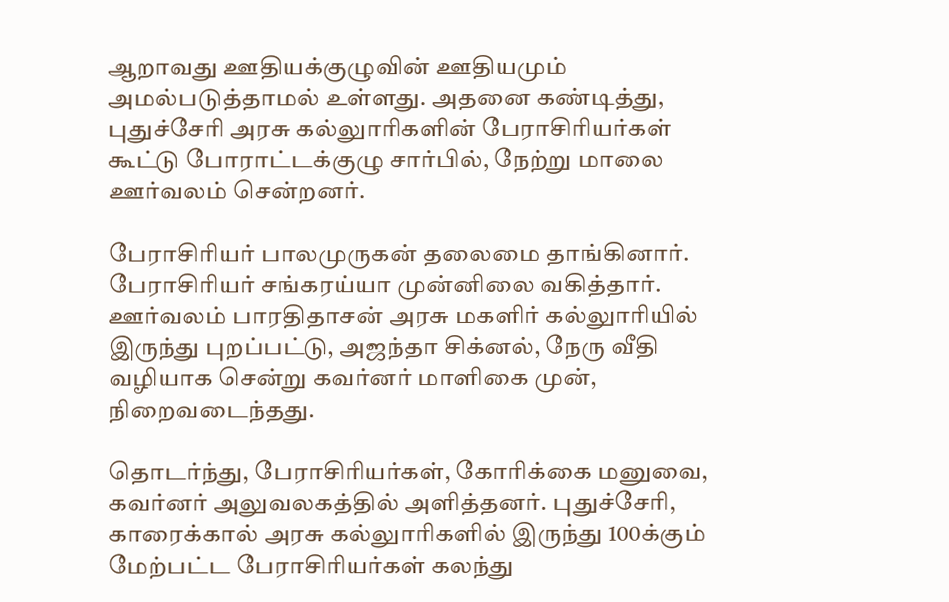ஆறாவது ஊதியக்குழுவின் ஊதியமும் அமல்படுத்தாமல் உள்ளது. அதனை கண்டித்து, புதுச்சேரி அரசு கல்லுாரிகளின் பேராசிரியர்கள் கூட்டு போராட்டக்குழு சார்பில், நேற்று மாலை ஊர்வலம் சென்றனர்.

பேராசிரியர் பாலமுருகன் தலைமை தாங்கினார். பேராசிரியர் சங்கரய்யா முன்னிலை வகித்தார். ஊர்வலம் பாரதிதாசன் அரசு மகளிர் கல்லுாரியில் இருந்து புறப்பட்டு, அஜந்தா சிக்னல், நேரு வீதி வழியாக சென்று கவர்னர் மாளிகை முன், நிறைவடைந்தது.

தொடர்ந்து, பேராசிரியர்கள், கோரிக்கை மனுவை, கவர்னர் அலுவலகத்தில் அளித்தனர். புதுச்சேரி, காரைக்கால் அரசு கல்லுாரிகளில் இருந்து 100க்கும் மேற்பட்ட பேராசிரியர்கள் கலந்து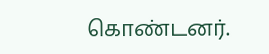கொண்டனர்.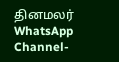தினமலர் WhatsApp Channel-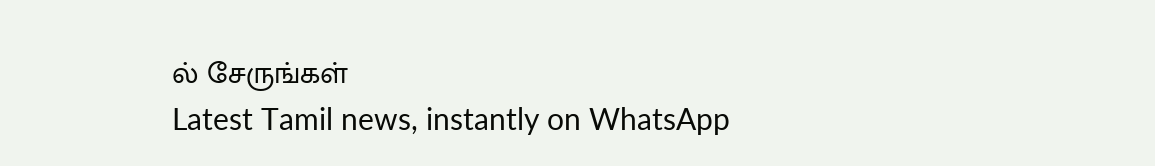ல் சேருங்கள்
Latest Tamil news, instantly on WhatsApp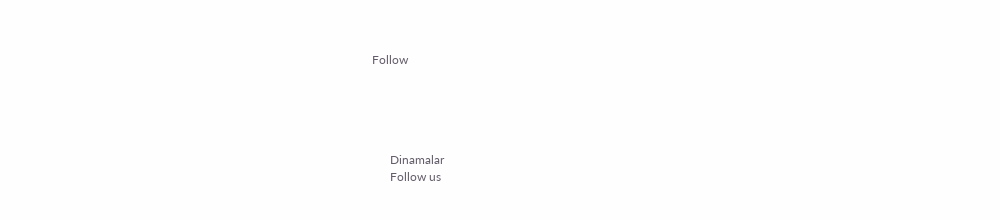Follow





      Dinamalar
      Follow us